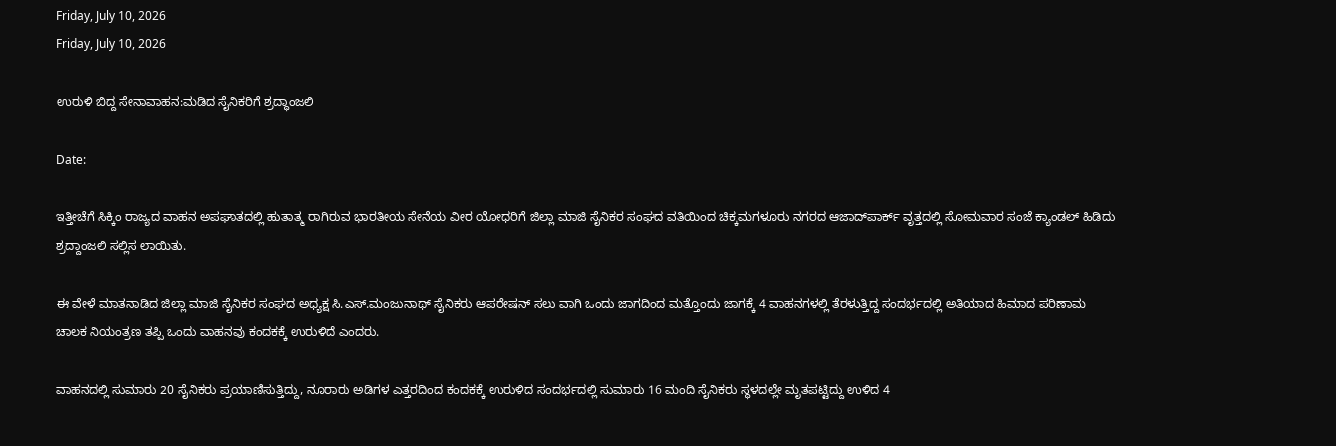Friday, July 10, 2026
Friday, July 10, 2026

ಉರುಳಿ ಬಿದ್ದ ಸೇನಾವಾಹನ:ಮಡಿದ ಸೈನಿಕರಿಗೆ ಶ್ರದ್ಧಾಂಜಲಿ

Date:

ಇತ್ತೀಚೆಗೆ ಸಿಕ್ಕಿಂ ರಾಜ್ಯದ ವಾಹನ ಅಪಘಾತದಲ್ಲಿ ಹುತಾತ್ಮ ರಾಗಿರುವ ಭಾರತೀಯ ಸೇನೆಯ ವೀರ ಯೋಧರಿಗೆ ಜಿಲ್ಲಾ ಮಾಜಿ ಸೈನಿಕರ ಸಂಘದ ವತಿಯಿಂದ ಚಿಕ್ಕಮಗಳೂರು ನಗರದ ಆಜಾದ್‌ಪಾರ್ಕ್ ವೃತ್ತದಲ್ಲಿ ಸೋಮವಾರ ಸಂಜೆ ಕ್ಯಾಂಡಲ್ ಹಿಡಿದು ಶ್ರದ್ದಾಂಜಲಿ ಸಲ್ಲಿಸ ಲಾಯಿತು.

ಈ ವೇಳೆ ಮಾತನಾಡಿದ ಜಿಲ್ಲಾ ಮಾಜಿ ಸೈನಿಕರ ಸಂಘದ ಅಧ್ಯಕ್ಷ ಸಿ.ಎಸ್.ಮಂಜುನಾಥ್ ಸೈನಿಕರು ಆಪರೇಷನ್ ಸಲು ವಾಗಿ ಒಂದು ಜಾಗದಿಂದ ಮತ್ತೊಂದು ಜಾಗಕ್ಕೆ 4 ವಾಹನಗಳಲ್ಲಿ ತೆರಳುತ್ತಿದ್ದ ಸಂದರ್ಭದಲ್ಲಿ ಅತಿಯಾದ ಹಿಮಾದ ಪರಿಣಾಮ ಚಾಲಕ ನಿಯಂತ್ರಣ ತಪ್ಪಿ ಒಂದು ವಾಹನವು ಕಂದಕಕ್ಕೆ ಉರುಳಿದೆ ಎಂದರು.

ವಾಹನದಲ್ಲಿ ಸುಮಾರು 20 ಸೈನಿಕರು ಪ್ರಯಾಣಿಸುತ್ತಿದ್ದು, ನೂರಾರು ಅಡಿಗಳ ಎತ್ತರದಿಂದ ಕಂದಕಕ್ಕೆ ಉರುಳಿದ ಸಂದರ್ಭದಲ್ಲಿ ಸುಮಾರು 16 ಮಂದಿ ಸೈನಿಕರು ಸ್ಥಳದಲ್ಲೇ ಮೃತಪಟ್ಟಿದ್ದು ಉಳಿದ 4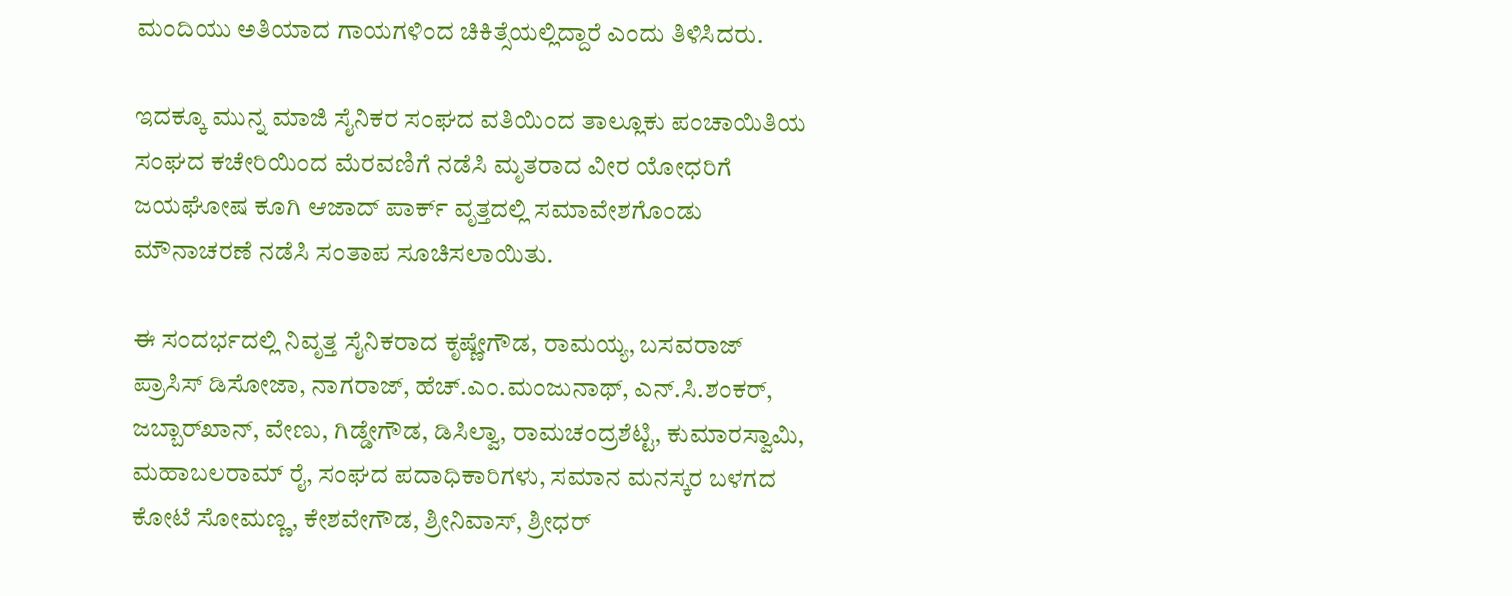ಮಂದಿಯು ಅತಿಯಾದ ಗಾಯಗಳಿಂದ ಚಿಕಿತ್ಸೆಯಲ್ಲಿದ್ದಾರೆ ಎಂದು ತಿಳಿಸಿದರು.

ಇದಕ್ಕೂ ಮುನ್ನ ಮಾಜಿ ಸೈನಿಕರ ಸಂಘದ ವತಿಯಿಂದ ತಾಲ್ಲೂಕು ಪಂಚಾಯಿತಿಯ ಸಂಘದ ಕಚೇರಿಯಿಂದ ಮೆರವಣಿಗೆ ನಡೆಸಿ ಮೃತರಾದ ವೀರ ಯೋಧರಿಗೆ ಜಯಘೋಷ ಕೂಗಿ ಆಜಾದ್ ಪಾರ್ಕ್ ವೃತ್ತದಲ್ಲಿ ಸಮಾವೇಶಗೊಂಡು ಮೌನಾಚರಣೆ ನಡೆಸಿ ಸಂತಾಪ ಸೂಚಿಸಲಾಯಿತು.

ಈ ಸಂದರ್ಭದಲ್ಲಿ ನಿವೃತ್ತ ಸೈನಿಕರಾದ ಕೃಷ್ಣೇಗೌಡ, ರಾಮಯ್ಯ, ಬಸವರಾಜ್ ಪ್ರಾಸಿಸ್ ಡಿಸೋಜಾ, ನಾಗರಾಜ್, ಹೆಚ್.ಎಂ.ಮಂಜುನಾಥ್, ಎನ್.ಸಿ.ಶಂಕರ್, ಜಬ್ಬಾರ್‌ಖಾನ್, ವೇಣು, ಗಿಡ್ಡೇಗೌಡ, ಡಿಸಿಲ್ವಾ, ರಾಮಚಂದ್ರಶೆಟ್ಟಿ, ಕುಮಾರಸ್ವಾಮಿ, ಮಹಾಬಲರಾಮ್ ರೈ, ಸಂಘದ ಪದಾಧಿಕಾರಿಗಳು, ಸಮಾನ ಮನಸ್ಕರ ಬಳಗದ ಕೋಟೆ ಸೋಮಣ್ಣ, ಕೇಶವೇಗೌಡ, ಶ್ರೀನಿವಾಸ್, ಶ್ರೀಧರ್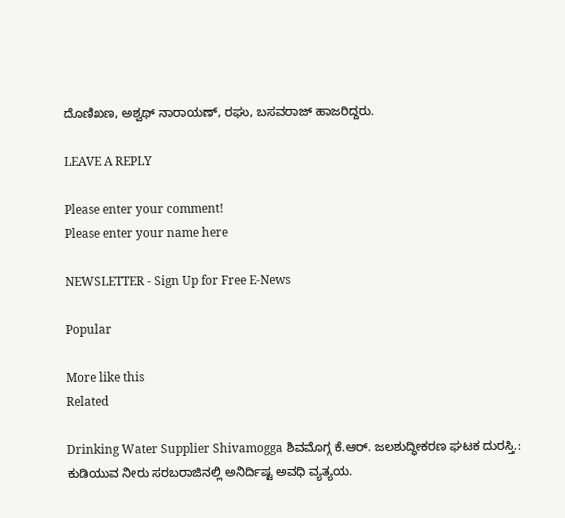ದೊಣಿಖಣ, ಅಶ್ವಥ್ ನಾರಾಯಣ್, ರಘು, ಬಸವರಾಜ್ ಹಾಜರಿದ್ದರು.

LEAVE A REPLY

Please enter your comment!
Please enter your name here

NEWSLETTER - Sign Up for Free E-News

Popular

More like this
Related

Drinking Water Supplier Shivamogga ಶಿವಮೊಗ್ಗ ಕೆ.ಆರ್. ಜಲಶುದ್ಧೀಕರಣ ಘಟಕ ದುರಸ್ತಿ.: ಕುಡಿಯುವ ನೀರು ಸರಬರಾಜಿನಲ್ಲಿ ಅನಿರ್ದಿಷ್ಟ ಅವಧಿ ವ್ಯತ್ಯಯ.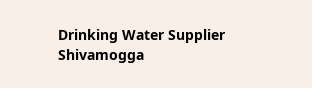Drinking Water Supplier Shivamogga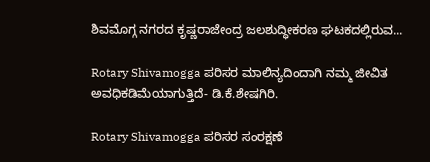ಶಿವಮೊಗ್ಗ ನಗರದ ಕೃಷ್ಣರಾಜೇಂದ್ರ ಜಲಶುದ್ಧೀಕರಣ ಘಟಕದಲ್ಲಿರುವ...

Rotary Shivamogga ಪರಿಸರ ಮಾಲಿನ್ಯದಿಂದಾಗಿ ನಮ್ಮ ಜೀವಿತ ಅವಧಿಕಡಿಮೆಯಾಗುತ್ತಿದೆ- ಡಿ.ಕೆ.ಶೇಷಗಿರಿ.

Rotary Shivamogga ಪರಿಸರ ಸಂರಕ್ಷಣೆ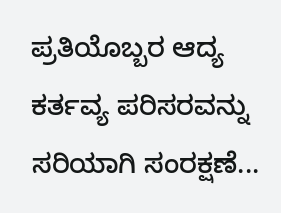ಪ್ರತಿಯೊಬ್ಬರ ಆದ್ಯ ಕರ್ತವ್ಯ ಪರಿಸರವನ್ನು ಸರಿಯಾಗಿ ಸಂರಕ್ಷಣೆ...